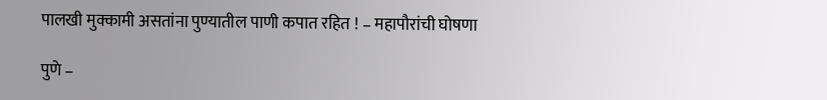पालखी मुक्कामी असतांना पुण्यातील पाणी कपात रहित ! – महापौरांची घोषणा

पुणे –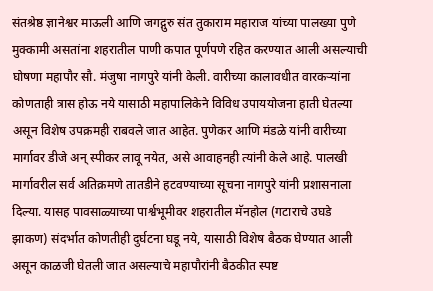संतश्रेष्ठ ज्ञानेश्वर माऊली आणि जगद्गुरु संत तुकाराम महाराज यांच्या पालख्या पुणे मुक्कामी असतांना शहरातील पाणी कपात पूर्णपणे रहित करण्यात आली असल्याची घोषणा महापौर सौ. मंजुषा नागपुरे यांनी केली. वारीच्या कालावधीत वारकर्‍यांना कोणताही त्रास होऊ नये यासाठी महापालिकेने विविध उपाययोजना हाती घेतल्या असून विशेष उपक्रमही राबवले जात आहेत. पुणेकर आणि मंडळे यांनी वारीच्या मार्गावर डीजे अन् स्पीकर लावू नयेत, असे आवाहनही त्यांनी केले आहे. पालखी मार्गावरील सर्व अतिक्रमणे तातडीने हटवण्याच्या सूचना नागपुरे यांनी प्रशासनाला दिल्या. यासह पावसाळ्याच्या पार्श्वभूमीवर शहरातील मॅनहोल (गटाराचे उघडे झाकण) संदर्भात कोणतीही दुर्घटना घडू नये, यासाठी विशेष बैठक घेण्यात आली असून काळजी घेतली जात असल्याचे महापौरांनी बैठकीत स्पष्ट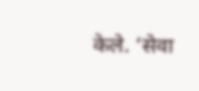केले. ‘सेवा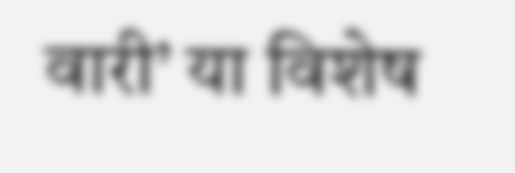वारी’ या विशेष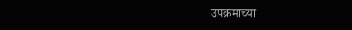उपक्रमाच्या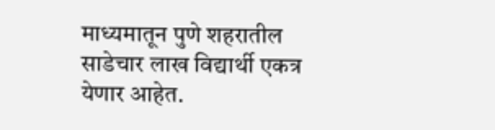माध्यमातून पुणे शहरातील साडेचार लाख विद्यार्थी एकत्र येणार आहेत.